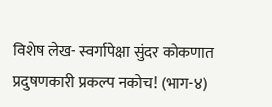विशेष लेख- स्वर्गापेक्षा सुंदर कोकणात प्रदुषणकारी प्रकल्प नकोच! (भाग-४)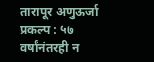तारापूर अणुऊर्जा प्रकल्प : ५७ वर्षांनंतरही न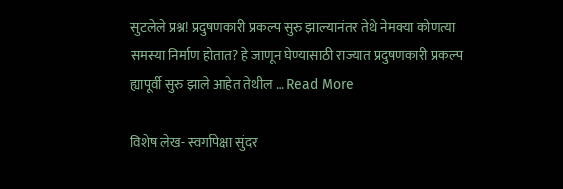सुटलेले प्रश्न! प्रदुषणकारी प्रकल्प सुरु झाल्यानंतर तेथे नेमक्या कोणत्या समस्या निर्माण होतात? हे जाणून घेण्यासाठी राज्यात प्रदुषणकारी प्रकल्प ह्यापूर्वी सुरु झाले आहेत तेथील … Read More

विशेष लेख- स्वर्गापेक्षा सुंदर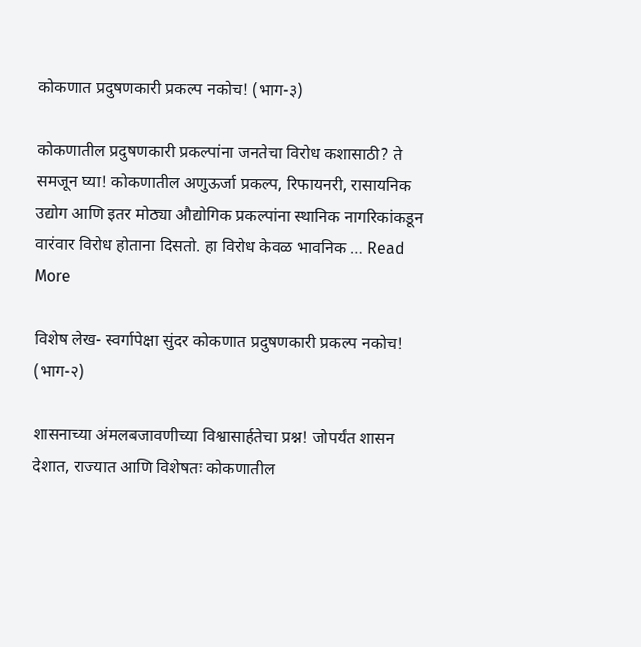कोकणात प्रदुषणकारी प्रकल्प नकोच! (भाग-३)

कोकणातील प्रदुषणकारी प्रकल्पांना जनतेचा विरोध कशासाठी? ते समजून घ्या! कोकणातील अणुऊर्जा प्रकल्प, रिफायनरी, रासायनिक उद्योग आणि इतर मोठ्या औद्योगिक प्रकल्पांना स्थानिक नागरिकांकडून वारंवार विरोध होताना दिसतो. हा विरोध केवळ भावनिक … Read More

विशेष लेख- स्वर्गापेक्षा सुंदर कोकणात प्रदुषणकारी प्रकल्प नकोच! (भाग-२)

शासनाच्या अंमलबजावणीच्या विश्वासार्हतेचा प्रश्न! जोपर्यंत शासन देशात, राज्यात आणि विशेषतः कोकणातील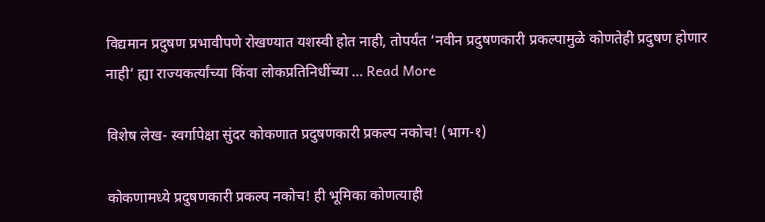विद्यमान प्रदुषण प्रभावीपणे रोखण्यात यशस्वी होत नाही, तोपर्यंत ‘नवीन प्रदुषणकारी प्रकल्पामुळे कोणतेही प्रदुषण होणार नाही’ ह्या राज्यकर्त्यांच्या किंवा लोकप्रतिनिधींच्या … Read More

विशेष लेख- स्वर्गापेक्षा सुंदर कोकणात प्रदुषणकारी प्रकल्प नकोच! (भाग-१)

कोकणामध्ये प्रदुषणकारी प्रकल्प नकोच! ही भूमिका कोणत्याही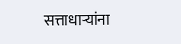सत्ताधाऱ्यांना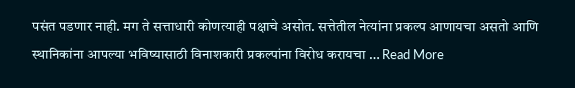पसंत पडणार नाही. मग ते सत्ताधारी कोणत्याही पक्षाचे असोत. सत्तेतील नेत्यांना प्रकल्प आणायचा असतो आणि स्थानिकांना आपल्या भविष्यासाठी विनाशकारी प्रकल्पांना विरोध करायचा … Read More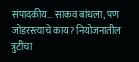संपादकीय… साकव बांधला, पण जोडरस्त्याचे काय? नियोजनातील त्रुटींचा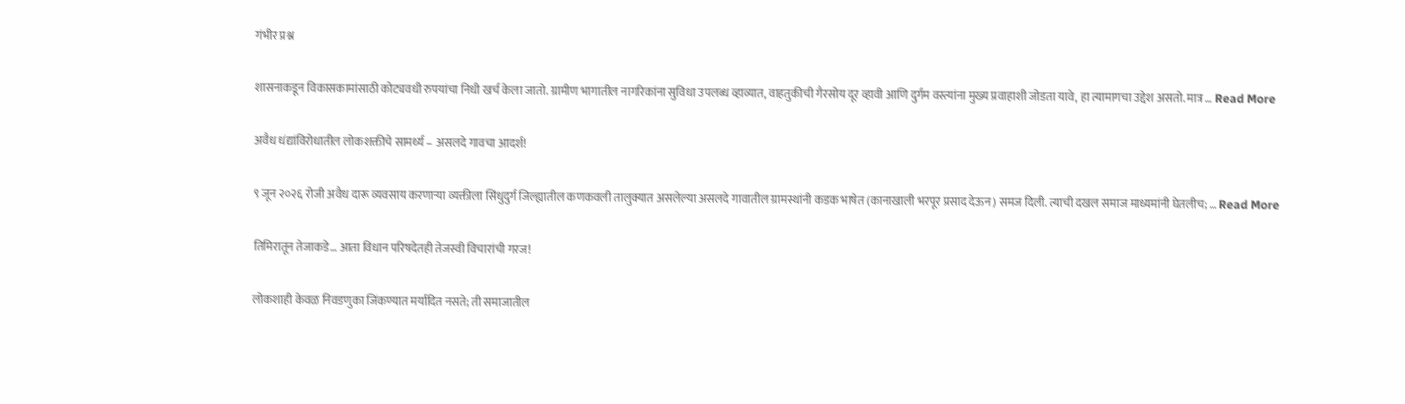गंभीर प्रश्न

शासनाकडून विकासकामांसाठी कोट्यवधी रुपयांचा निधी खर्च केला जातो. ग्रामीण भागातील नागरिकांना सुविधा उपलब्ध व्हाव्यात, वाहतुकीची गैरसोय दूर व्हावी आणि दुर्गम वस्त्यांना मुख्य प्रवाहाशी जोडता यावे, हा त्यामागचा उद्देश असतो. मात्र … Read More

अवैध धंद्यांविरोधातील लोकशक्तीचे सामर्थ्य – असलदे गावचा आदर्श!

९ जून २०२६ रोजी अवैध दारू व्यवसाय करणाऱ्या व्यक्तीला सिंधुदुर्ग जिल्ह्यातील कणकवली तालुक्यात असलेल्या असलदे गावातील ग्रामस्थांनी कडक भाषेत (कानाखाली भरपूर प्रसाद देऊन) समज दिली. त्याची दखल समाज माध्यमांनी घेतलीच; … Read More

तिमिरातून तेजाकडे… आता विधान परिषदेतही तेजस्वी विचारांची गरज!

लोकशाही केवळ निवडणुका जिंकण्यात मर्यादित नसते; ती समाजातील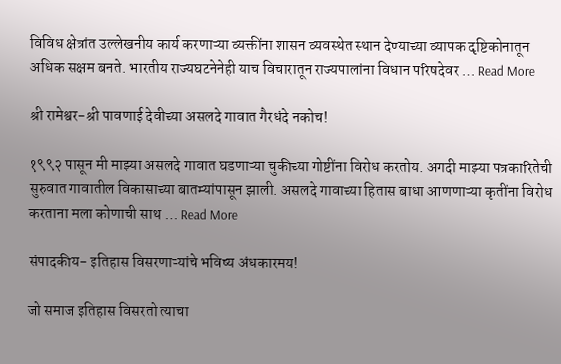विविध क्षेत्रांत उल्लेखनीय कार्य करणाऱ्या व्यक्तींना शासन व्यवस्थेत स्थान देण्याच्या व्यापक दृष्टिकोनातून अधिक सक्षम बनते. भारतीय राज्यघटनेनेही याच विचारातून राज्यपालांना विधान परिषदेवर … Read More

श्री रामेश्वर-श्री पावणाई देवीच्या असलदे गावात गैरधंदे नकोच!

१९९२ पासून मी माझ्या असलदे गावात घडणाऱ्या चुकीच्या गोष्टींना विरोध करतोय. अगदी माझ्या पत्रकारितेची सुरुवात गावातील विकासाच्या बातम्यांपासून झाली. असलदे गावाच्या हितास बाधा आणणाऱ्या कृतींना विरोध करताना मला कोणाची साथ … Read More

संपादकीय- इतिहास विसरणाऱ्यांचे भविष्य अंधकारमय!

जो समाज इतिहास विसरतो त्याचा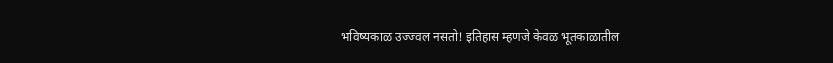भविष्यकाळ उज्ज्वल नसतो! इतिहास म्हणजे केवळ भूतकाळातील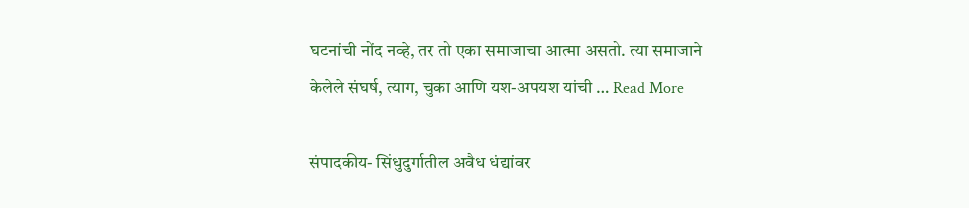घटनांची नोंद नव्हे, तर तो एका समाजाचा आत्मा असतो. त्या समाजाने केलेले संघर्ष, त्याग, चुका आणि यश-अपयश यांची … Read More

संपादकीय- सिंधुदुर्गातील अवैध धंद्यांवर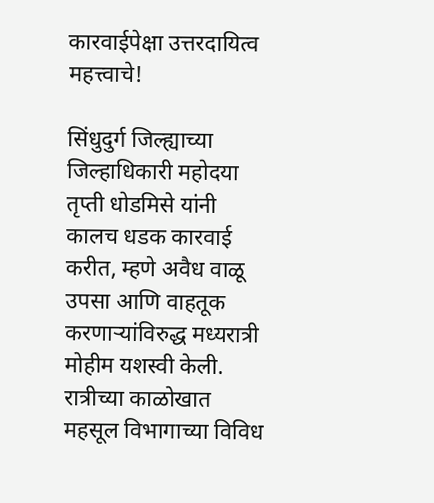कारवाईपेक्षा उत्तरदायित्व महत्त्वाचे!

सिंधुदुर्ग जिल्ह्याच्या जिल्हाधिकारी महोदया तृप्ती धोडमिसे यांनी कालच धडक कारवाई करीत, म्हणे अवैध वाळू उपसा आणि वाहतूक करणाऱ्यांविरुद्ध मध्यरात्री मोहीम यशस्वी केली. रात्रीच्या काळोखात महसूल विभागाच्या विविध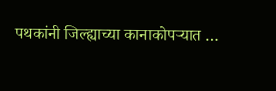पथकांनी जिल्ह्याच्या कानाकोपऱ्यात …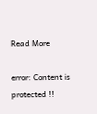Read More

error: Content is protected !!